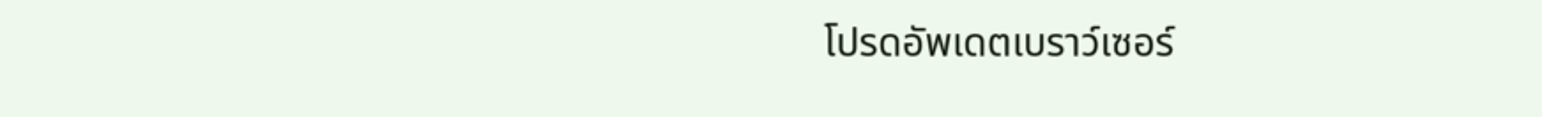โปรดอัพเดตเบราว์เซอร์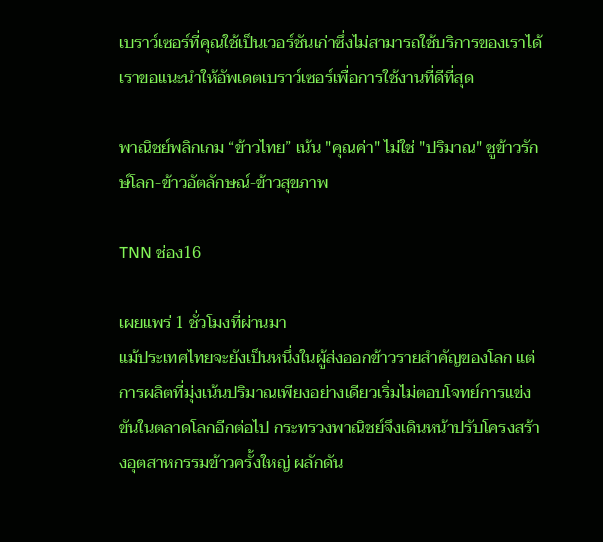เบราว์เซอร์ที่คุณใช้เป็นเวอร์ชันเก่าซึ่งไม่สามารถใช้บริการของเราได้ เราขอแนะนำให้อัพเดตเบราว์เซอร์เพื่อการใช้งานที่ดีที่สุด

พาณิชย์พลิกเกม “ข้าวไทย” เน้น "คุณค่า" ไม่ใช่ "ปริมาณ" ชูข้าวรักษ์โลก-ข้าวอัตลักษณ์-ข้าวสุขภาพ

TNN ช่อง16

เผยแพร่ 1 ชั่วโมงที่ผ่านมา
แม้ประเทศไทยจะยังเป็นหนึ่งในผู้ส่งออกข้าวรายสำคัญของโลก แต่การผลิตที่มุ่งเน้นปริมาณเพียงอย่างเดียวเริ่มไม่ตอบโจทย์การแข่งขันในตลาดโลกอีกต่อไป กระทรวงพาณิชย์จึงเดินหน้าปรับโครงสร้างอุตสาหกรรมข้าวครั้งใหญ่ ผลักดัน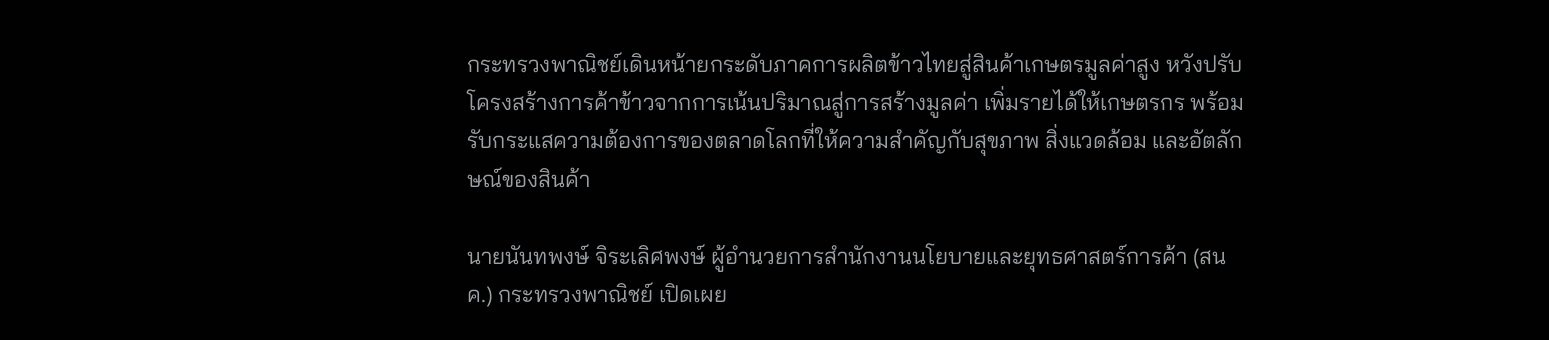กระทรวงพาณิชย์เดินหน้ายกระดับภาคการผลิตข้าวไทยสู่สินค้าเกษตรมูลค่าสูง หวังปรับโครงสร้างการค้าข้าวจากการเน้นปริมาณสู่การสร้างมูลค่า เพิ่มรายได้ให้เกษตรกร พร้อมรับกระแสความต้องการของตลาดโลกที่ให้ความสำคัญกับสุขภาพ สิ่งแวดล้อม และอัตลักษณ์ของสินค้า

นายนันทพงษ์ จิระเลิศพงษ์ ผู้อำนวยการสำนักงานนโยบายและยุทธศาสตร์การค้า (สนค.) กระทรวงพาณิชย์ เปิดเผย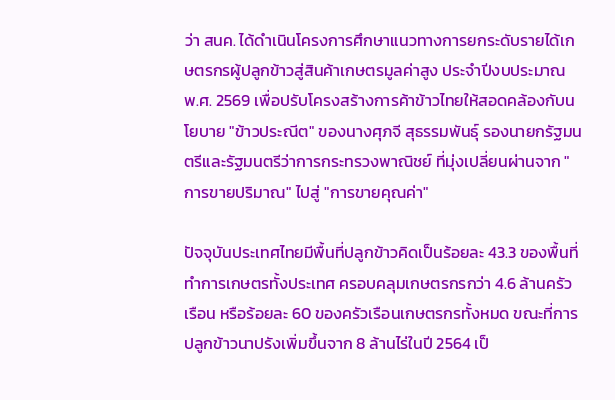ว่า สนค. ได้ดำเนินโครงการศึกษาแนวทางการยกระดับรายได้เกษตรกรผู้ปลูกข้าวสู่สินค้าเกษตรมูลค่าสูง ประจำปีงบประมาณ พ.ศ. 2569 เพื่อปรับโครงสร้างการค้าข้าวไทยให้สอดคล้องกับนโยบาย "ข้าวประณีต" ของนางศุภจี สุธรรมพันธุ์ รองนายกรัฐมนตรีและรัฐมนตรีว่าการกระทรวงพาณิชย์ ที่มุ่งเปลี่ยนผ่านจาก "การขายปริมาณ" ไปสู่ "การขายคุณค่า"

ปัจจุบันประเทศไทยมีพื้นที่ปลูกข้าวคิดเป็นร้อยละ 43.3 ของพื้นที่ทำการเกษตรทั้งประเทศ ครอบคลุมเกษตรกรกว่า 4.6 ล้านครัวเรือน หรือร้อยละ 60 ของครัวเรือนเกษตรกรทั้งหมด ขณะที่การปลูกข้าวนาปรังเพิ่มขึ้นจาก 8 ล้านไร่ในปี 2564 เป็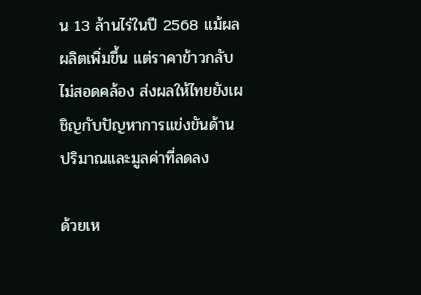น 13 ล้านไร่ในปี 2568 แม้ผลผลิตเพิ่มขึ้น แต่ราคาข้าวกลับไม่สอดคล้อง ส่งผลให้ไทยยังเผชิญกับปัญหาการแข่งขันด้านปริมาณและมูลค่าที่ลดลง

ด้วยเห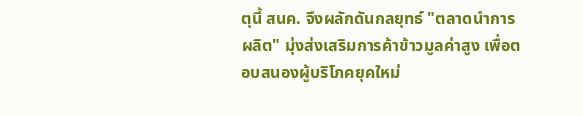ตุนี้ สนค. จึงผลักดันกลยุทธ์ "ตลาดนำการผลิต" มุ่งส่งเสริมการค้าข้าวมูลค่าสูง เพื่อตอบสนองผู้บริโภคยุคใหม่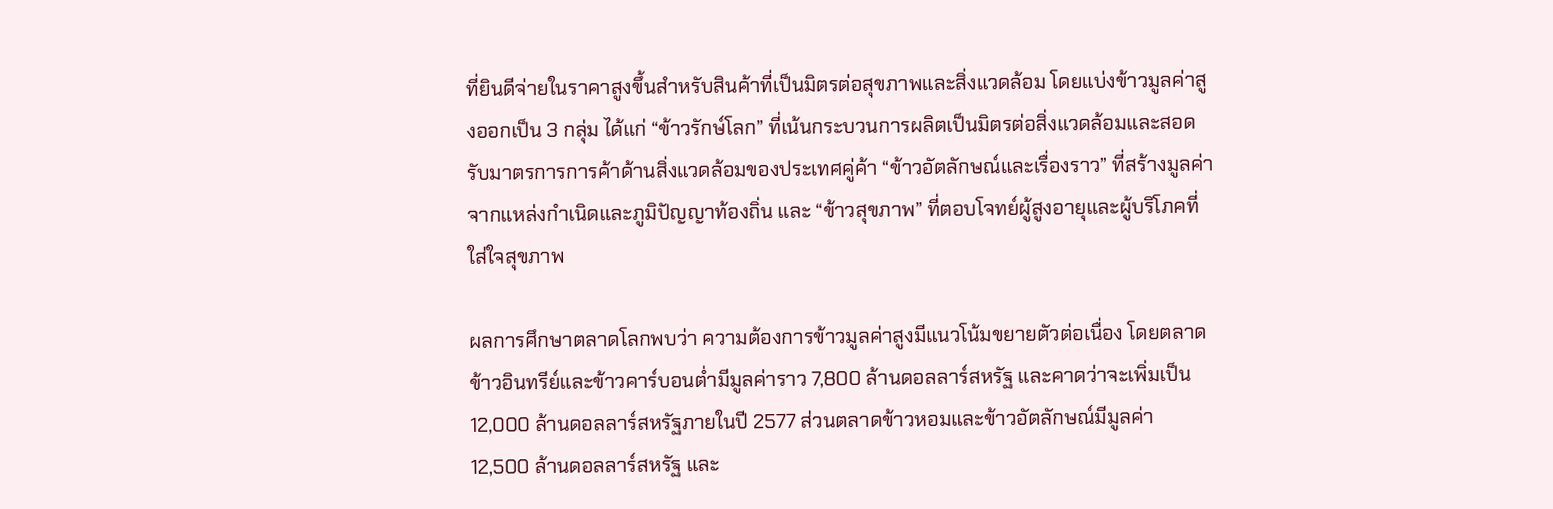ที่ยินดีจ่ายในราคาสูงขึ้นสำหรับสินค้าที่เป็นมิตรต่อสุขภาพและสิ่งแวดล้อม โดยแบ่งข้าวมูลค่าสูงออกเป็น 3 กลุ่ม ได้แก่ “ข้าวรักษ์โลก” ที่เน้นกระบวนการผลิตเป็นมิตรต่อสิ่งแวดล้อมและสอดรับมาตรการการค้าด้านสิ่งแวดล้อมของประเทศคู่ค้า “ข้าวอัตลักษณ์และเรื่องราว” ที่สร้างมูลค่าจากแหล่งกำเนิดและภูมิปัญญาท้องถิ่น และ “ข้าวสุขภาพ” ที่ตอบโจทย์ผู้สูงอายุและผู้บริโภคที่ใส่ใจสุขภาพ

ผลการศึกษาตลาดโลกพบว่า ความต้องการข้าวมูลค่าสูงมีแนวโน้มขยายตัวต่อเนื่อง โดยตลาดข้าวอินทรีย์และข้าวคาร์บอนต่ำมีมูลค่าราว 7,800 ล้านดอลลาร์สหรัฐ และคาดว่าจะเพิ่มเป็น 12,000 ล้านดอลลาร์สหรัฐภายในปี 2577 ส่วนตลาดข้าวหอมและข้าวอัตลักษณ์มีมูลค่า 12,500 ล้านดอลลาร์สหรัฐ และ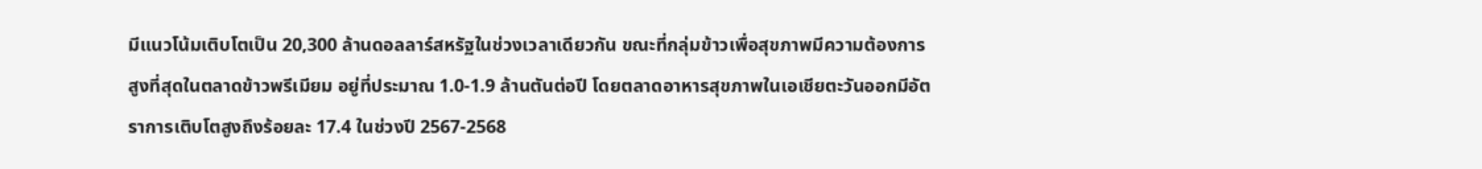มีแนวโน้มเติบโตเป็น 20,300 ล้านดอลลาร์สหรัฐในช่วงเวลาเดียวกัน ขณะที่กลุ่มข้าวเพื่อสุขภาพมีความต้องการสูงที่สุดในตลาดข้าวพรีเมียม อยู่ที่ประมาณ 1.0-1.9 ล้านตันต่อปี โดยตลาดอาหารสุขภาพในเอเชียตะวันออกมีอัตราการเติบโตสูงถึงร้อยละ 17.4 ในช่วงปี 2567-2568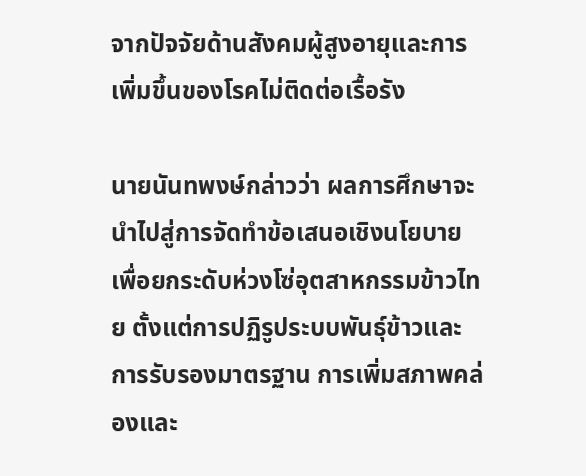จากปัจจัยด้านสังคมผู้สูงอายุและการเพิ่มขึ้นของโรคไม่ติดต่อเรื้อรัง

นายนันทพงษ์กล่าวว่า ผลการศึกษาจะนำไปสู่การจัดทำข้อเสนอเชิงนโยบายเพื่อยกระดับห่วงโซ่อุตสาหกรรมข้าวไทย ตั้งแต่การปฏิรูประบบพันธุ์ข้าวและการรับรองมาตรฐาน การเพิ่มสภาพคล่องและ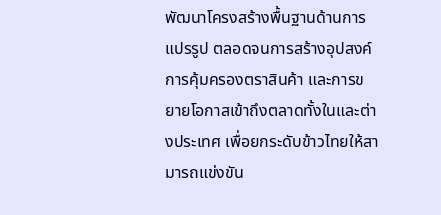พัฒนาโครงสร้างพื้นฐานด้านการแปรรูป ตลอดจนการสร้างอุปสงค์ การคุ้มครองตราสินค้า และการขยายโอกาสเข้าถึงตลาดทั้งในและต่างประเทศ เพื่อยกระดับข้าวไทยให้สามารถแข่งขัน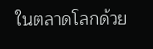ในตลาดโลกด้วย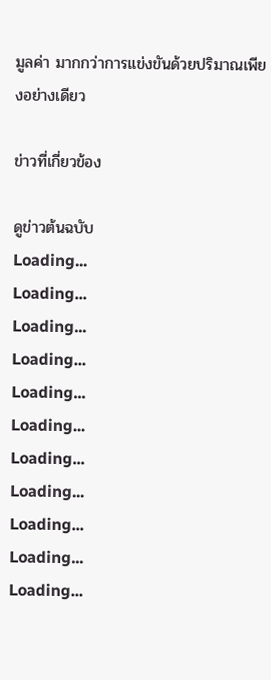มูลค่า มากกว่าการแข่งขันด้วยปริมาณเพียงอย่างเดียว

ข่าวที่เกี่ยวข้อง

ดูข่าวต้นฉบับ
Loading...
Loading...
Loading...
Loading...
Loading...
Loading...
Loading...
Loading...
Loading...
Loading...
Loading...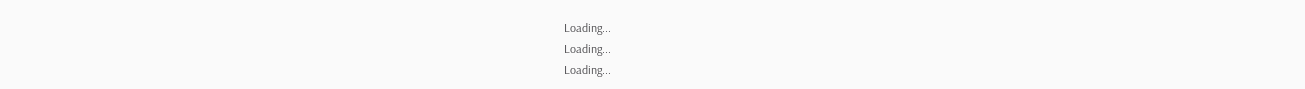Loading...
Loading...
Loading...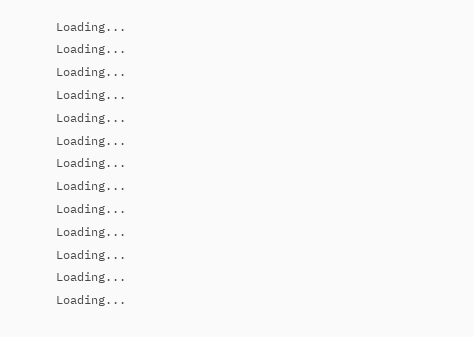Loading...
Loading...
Loading...
Loading...
Loading...
Loading...
Loading...
Loading...
Loading...
Loading...
Loading...
Loading...
Loading...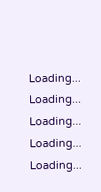Loading...
Loading...
Loading...
Loading...
Loading...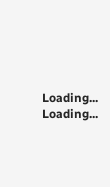Loading...
Loading...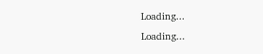Loading...
Loading...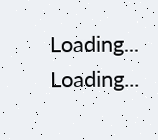Loading...
Loading...